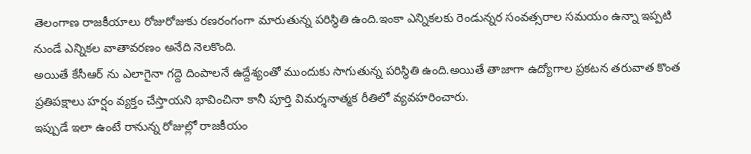తెలంగాణ రాజకీయాలు రోజురోజుకు రణరంగంగా మారుతున్న పరిస్థితి ఉంది.ఇంకా ఎన్నికలకు రెండున్నర సంవత్సరాల సమయం ఉన్నా ఇప్పటి నుండే ఎన్నికల వాతావరణం అనేది నెలకొంది.
అయితే కేసీఆర్ ను ఎలాగైనా గద్దె దింపాలనే ఉద్దేశ్యంతో ముందుకు సాగుతున్న పరిస్థితి ఉంది.అయితే తాజాగా ఉద్యోగాల ప్రకటన తరువాత కొంత ప్రతిపక్షాలు హర్షం వ్యక్తం చేస్తాయని భావించినా కానీ పూర్తి విమర్శనాత్మక రీతిలో వ్యవహరించారు.
ఇప్పుడే ఇలా ఉంటే రానున్న రోజుల్లో రాజకీయం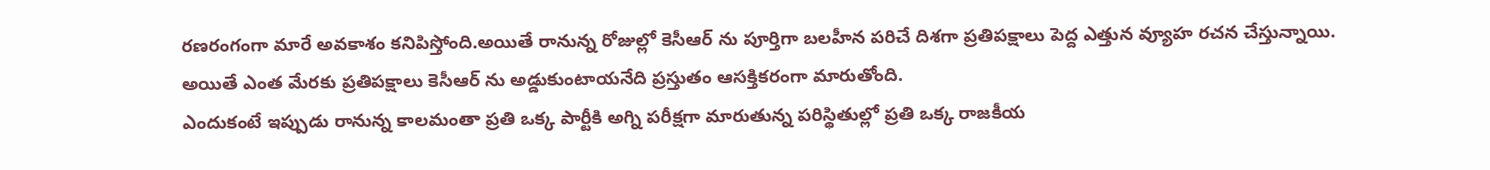రణరంగంగా మారే అవకాశం కనిపిస్తోంది.అయితే రానున్న రోజుల్లో కెసీఆర్ ను పూర్తిగా బలహీన పరిచే దిశగా ప్రతిపక్షాలు పెద్ద ఎత్తున వ్యూహ రచన చేస్తున్నాయి.
అయితే ఎంత మేరకు ప్రతిపక్షాలు కెసీఆర్ ను అడ్డుకుంటాయనేది ప్రస్తుతం ఆసక్తికరంగా మారుతోంది.
ఎందుకంటే ఇప్పుడు రానున్న కాలమంతా ప్రతి ఒక్క పార్టీకి అగ్ని పరీక్షగా మారుతున్న పరిస్థితుల్లో ప్రతి ఒక్క రాజకీయ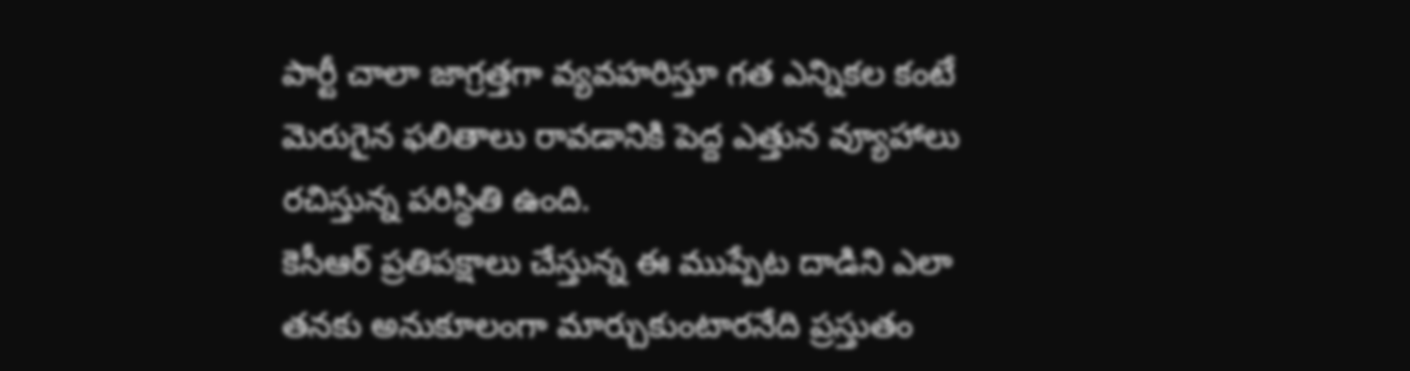పార్టీ చాలా జాగ్రత్తగా వ్యవహరిస్తూ గత ఎన్నికల కంటే మెరుగైన ఫలితాలు రావడానికి పెద్ద ఎత్తున వ్యూహాలు రచిస్తున్న పరిస్థితి ఉంది.
కెసీఆర్ ప్రతిపక్షాలు చేస్తున్న ఈ ముప్పేట దాడిని ఎలా తనకు అనుకూలంగా మార్చుకుంటారనేది ప్రస్తుతం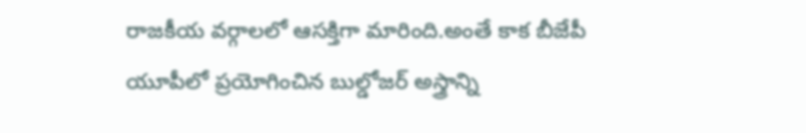రాజకీయ వర్గాలలో ఆసక్తిగా మారింది.అంతే కాక బీజేపీ యూపీలో ప్రయోగించిన బుల్డోజర్ అస్త్రాన్ని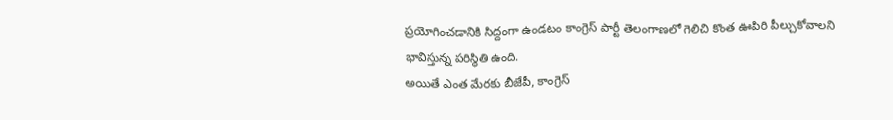ప్రయోగించడానికి సిద్దంగా ఉండటం కాంగ్రెస్ పార్టీ తెలంగాణలో గెలిచి కొంత ఊపిరి పీల్చుకోవాలని భావిస్తున్న పరిస్థితి ఉంది.
అయితే ఎంత మేరకు బీజేపీ, కాంగ్రెస్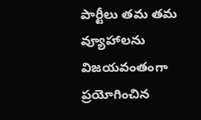పార్టీలు తమ తమ వ్యూహాలను విజయవంతంగా ప్రయోగించిన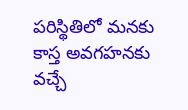పరిస్థితిలో మనకు కాస్త అవగహనకు వచ్చే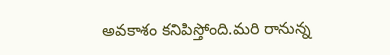అవకాశం కనిపిస్తోంది.మరి రానున్న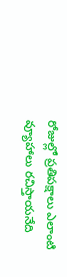రోజుల్లో ప్రతిపక్షాలు ఎలాంటి వ్యూహాలు రచిస్తాయనేది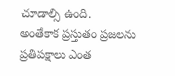చూడాల్సి ఉంది.
అంతేకాక ప్రస్తుతం ప్రజలను ప్రతిపక్షాలు ఎంత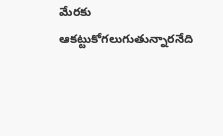మేరకు ఆకట్టుకోగలుగుతున్నారనేది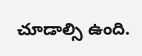చూడాల్సి ఉంది.